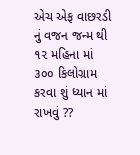એચ એફ વાછરડી નું વજન જન્મ થી ૧૨ મહિના માં ૩૦૦ કિલોગ્રામ કરવા શું ધ્યાન માં રાખવું ??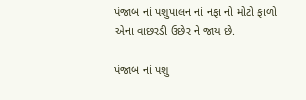પંજાબ નાં પશુપાલન નાં નફા નો મોટો ફાળો એના વાછરડી ઉછેર ને જાય છે.

પંજાબ નાં પશુ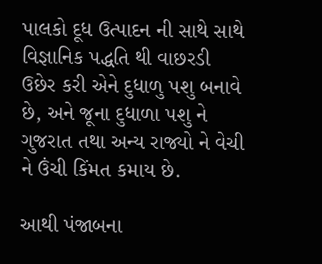પાલકો દૂધ ઉત્પાદન ની સાથે સાથે વિજ્ઞાનિક પદ્ધતિ થી વાછરડી ઉછેર કરી એને દુધાળુ પશુ બનાવે છે, અને જૂના દુધાળા પશુ ને ગુજરાત તથા અન્ય રાજ્યો ને વેચી ને ઉંચી કિંમત કમાય છે.

આથી પંજાબના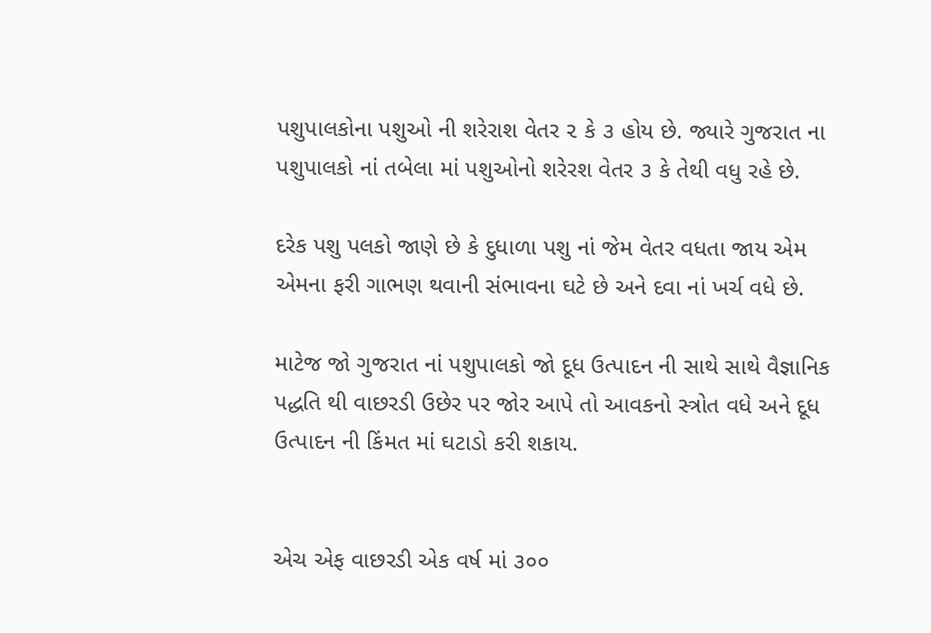પશુપાલકોના પશુઓ ની શરેરાશ વેતર ૨ કે ૩ હોય છે. જ્યારે ગુજરાત ના પશુપાલકો નાં તબેલા માં પશુઓનો શરેરશ વેતર ૩ કે તેથી વધુ રહે છે.

દરેક પશુ પલકો જાણે છે કે દુધાળા પશુ નાં જેમ વેતર વધતા જાય એમ એમના ફરી ગાભણ થવાની સંભાવના ઘટે છે અને દવા નાં ખર્ચ વધે છે.

માટેજ જો ગુજરાત નાં પશુપાલકો જો દૂધ ઉત્પાદન ની સાથે સાથે વૈજ્ઞાનિક પદ્ધતિ થી વાછરડી ઉછેર પર જોર આપે તો આવકનો સ્ત્રોત વધે અને દૂધ ઉત્પાદન ની કિંમત માં ઘટાડો કરી શકાય.


એચ એફ વાછરડી એક વર્ષ માં ૩૦૦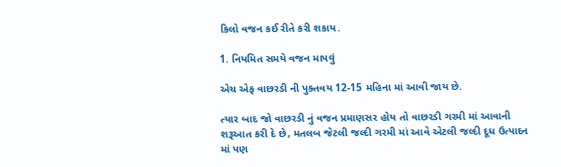કિલો વજન કઈ રીતે કરી શકાય.

1. નિયમિત સમયે વજન માપવું

એચ એફ વાછરડી ની પુક્તવય 12-15 મહિના માં આવી જાય છે.

ત્યાર બાદ જો વાછરડી નું વજન પ્રમાણસર હોય તો વાછરડી ગરમી માં આવાની શરૂઆત કરી દે છે, મતલબ જેટલી જલ્દી ગરમી માં આવે એટલી જલ્દી દૂધ ઉત્પાદન માં પણ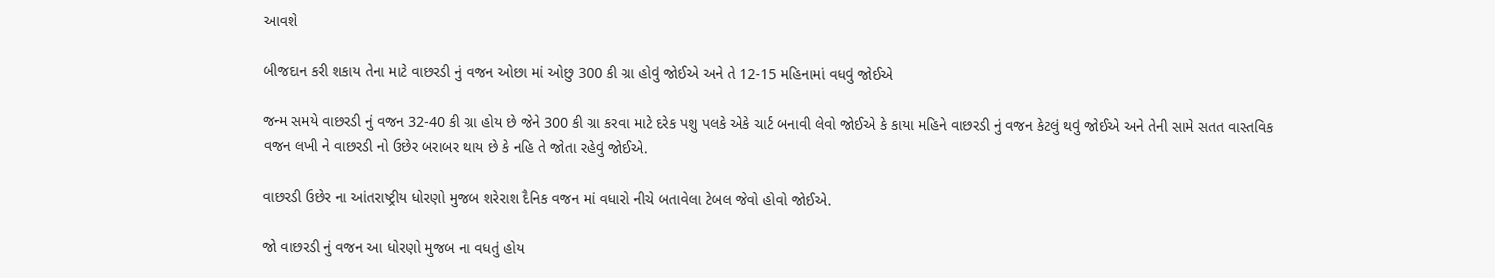આવશે

બીજદાન કરી શકાય તેના માટે વાછરડી નું વજન ઓછા માં ઓછુ 300 કી ગ્રા હોવું જોઈએ અને તે 12-15 મહિનામાં વધવું જોઈએ

જન્મ સમયે વાછરડી નું વજન 32-40 કી ગ્રા હોય છે જેને 300 કી ગ્રા કરવા માટે દરેક પશુ પલકે એકે ચાર્ટ બનાવી લેવો જોઈએ કે કાયા મહિને વાછરડી નું વજન કેટલું થવું જોઈએ અને તેની સામે સતત વાસ્તવિક વજન લખી ને વાછરડી નો ઉછેર બરાબર થાય છે કે નહિ તે જોતા રહેવું જોઈએ.

વાછરડી ઉછેર ના આંતરાષ્ટ્રીય ધોરણો મુજબ શરેરાશ દૈનિક વજન માં વધારો નીચે બતાવેલા ટેબલ જેવો હોવો જોઈએ.

જો વાછરડી નું વજન આ ધોરણો મુજબ ના વધતું હોય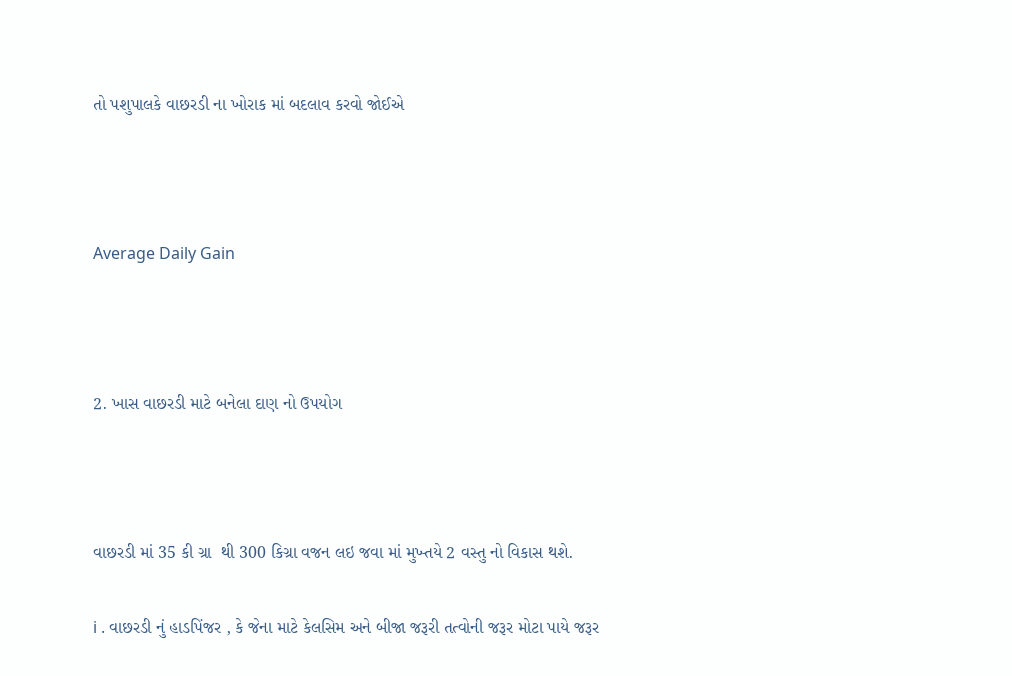તો પશુપાલકે વાછરડી ના ખોરાક માં બદલાવ કરવો જોઈએ



Average Daily Gain



2. ખાસ વાછરડી માટે બનેલા દાણ નો ઉપયોગ



વાછરડી માં 35 કી ગ્રા  થી 300 કિગ્રા વજન લઇ જવા માં મુખ્તયે 2 વસ્તુ નો વિકાસ થશે.

i . વાછરડી નું હાડપિંજર , કે જેના માટે કેલસિમ અને બીજા જરૂરી તત્વોની જરૂર મોટા પાયે જરૂર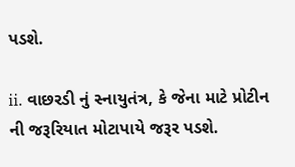પડશે.

ii. વાછરડી નું સ્નાયુતંત્ર, કે જેના માટે પ્રોટીન ની જરૂરિયાત મોટાપાયે જરૂર પડશે.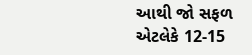આથી જો સફળ એટલેકે 12-15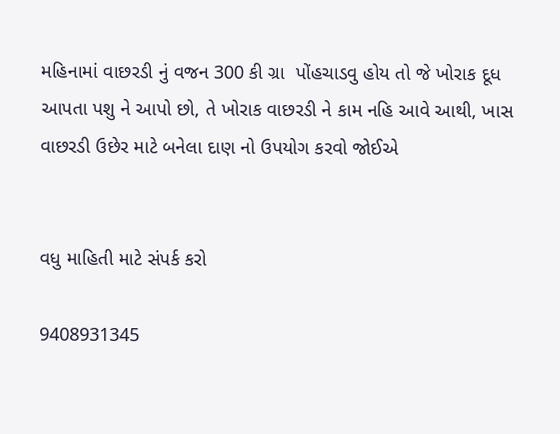મહિનામાં વાછરડી નું વજન 300 કી ગ્રા  પોંહચાડવુ હોય તો જે ખોરાક દૂધ આપતા પશુ ને આપો છો, તે ખોરાક વાછરડી ને કામ નહિ આવે આથી, ખાસ વાછરડી ઉછેર માટે બનેલા દાણ નો ઉપયોગ કરવો જોઈએ


વધુ માહિતી માટે સંપર્ક કરો

9408931345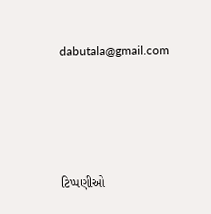dabutala@gmail.com




ટિપ્પણીઓ